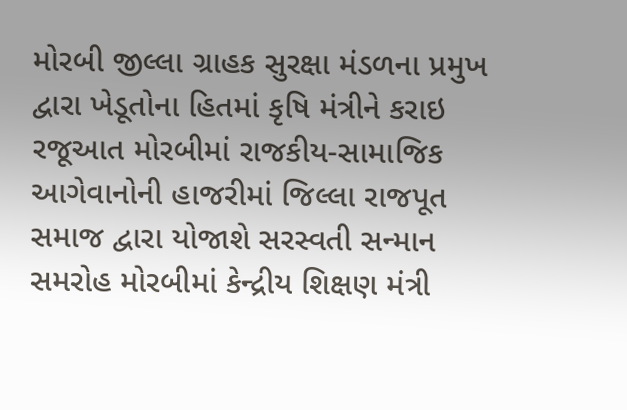મોરબી જીલ્લા ગ્રાહક સુરક્ષા મંડળના પ્રમુખ દ્વારા ખેડૂતોના હિતમાં કૃષિ મંત્રીને કરાઇ રજૂઆત મોરબીમાં રાજકીય-સામાજિક આગેવાનોની હાજરીમાં જિલ્લા રાજપૂત સમાજ દ્વારા યોજાશે સરસ્વતી સન્માન સમરોહ મોરબીમાં કેન્દ્રીય શિક્ષણ મંત્રી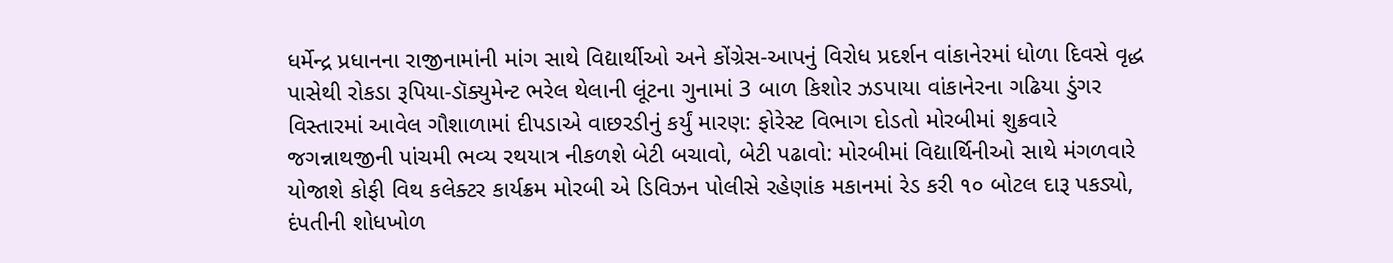ધર્મેન્દ્ર પ્રધાનના રાજીનામાંની માંગ સાથે વિદ્યાર્થીઓ અને કોંગ્રેસ-આપનું વિરોધ પ્રદર્શન વાંકાનેરમાં ધોળા દિવસે વૃદ્ધ પાસેથી રોકડા રૂપિયા-ડૉક્યુમેન્ટ ભરેલ થેલાની લૂંટના ગુનામાં 3 બાળ કિશોર ઝડપાયા વાંકાનેરના ગઢિયા ડુંગર વિસ્તારમાં આવેલ ગૌશાળામાં દીપડાએ વાછરડીનું કર્યું મારણ: ફોરેસ્ટ વિભાગ દોડતો મોરબીમાં શુક્રવારે જગન્નાથજીની પાંચમી ભવ્ય રથયાત્ર નીકળશે બેટી બચાવો, બેટી પઢાવો: મોરબીમાં વિદ્યાર્થિનીઓ સાથે મંગળવારે યોજાશે કોફી વિથ કલેક્ટર કાર્યક્રમ મોરબી એ ડિવિઝન પોલીસે રહેણાંક મકાનમાં રેડ કરી ૧૦ બોટલ દારૂ પકડ્યો, દંપતીની શોધખોળ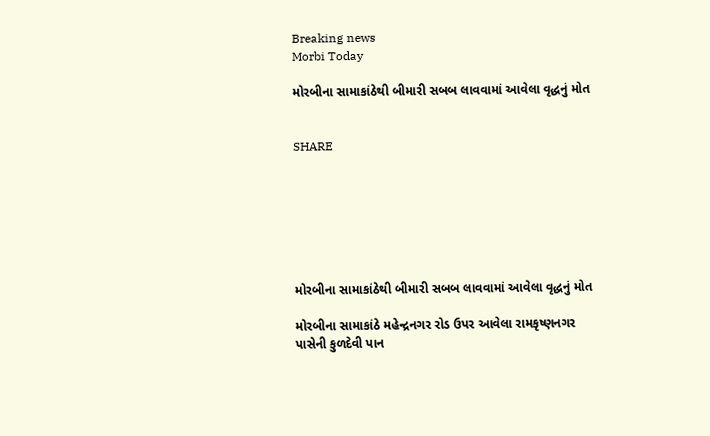Breaking news
Morbi Today

મોરબીના સામાકાંઠેથી બીમારી સબબ લાવવામાં આવેલા વૃદ્ધનું મોત


SHARE







મોરબીના સામાકાંઠેથી બીમારી સબબ લાવવામાં આવેલા વૃદ્ધનું મોત

મોરબીના સામાકાંઠે મહેન્દ્રનગર રોડ ઉપર આવેલા રામકૃષ્ણનગર પાસેની કુળદેવી પાન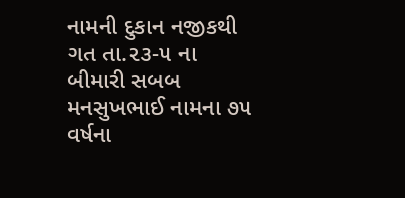નામની દુકાન નજીકથી ગત તા.૨૩-૫ ના બીમારી સબબ મનસુખભાઈ નામના ૭૫ વર્ષના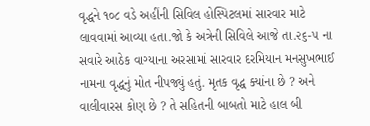વૃદ્ધને ૧૦૮ વડે અહીંની સિવિલ હોસ્પિટલમાં સારવાર માટે લાવવામાં આવ્યા હતા.જો કે અત્રેની સિવિલે આજે તા.૨૬-૫ ના સવારે આઠેક વાગ્યાના અરસામાં સારવાર દરમિયાન મનસુખભાઈ નામના વૃદ્ધનું મોત નીપજ્યું હતું. મૃતક વૃદ્ધ ક્યાંના છે ? અને વાલીવારસ કોણ છે ? તે સહિતની બાબતો માટે હાલ બી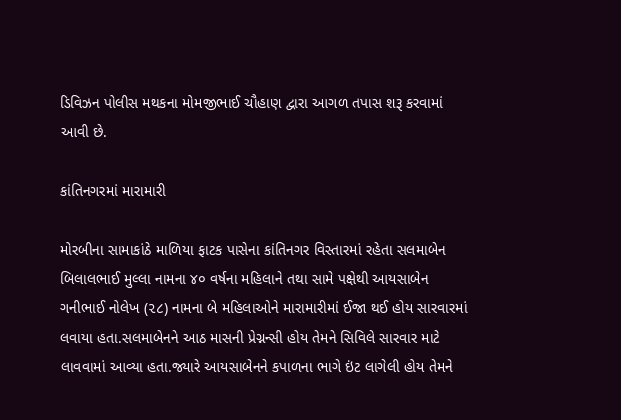ડિવિઝન પોલીસ મથકના મોમજીભાઈ ચૌહાણ દ્વારા આગળ તપાસ શરૂ કરવામાં આવી છે.

કાંતિનગરમાં મારામારી

મોરબીના સામાકાંઠે માળિયા ફાટક પાસેના કાંતિનગર વિસ્તારમાં રહેતા સલમાબેન બિલાલભાઈ મુલ્લા નામના ૪૦ વર્ષના મહિલાને તથા સામે પક્ષેથી આયસાબેન ગનીભાઈ નોલેખ (૨૮) નામના બે મહિલાઓને મારામારીમાં ઈજા થઈ હોય સારવારમાં લવાયા હતા.સલમાબેનને આઠ માસની પ્રેગ્નન્સી હોય તેમને સિવિલે સારવાર માટે લાવવામાં આવ્યા હતા.જ્યારે આયસાબેનને કપાળના ભાગે ઇંટ લાગેલી હોય તેમને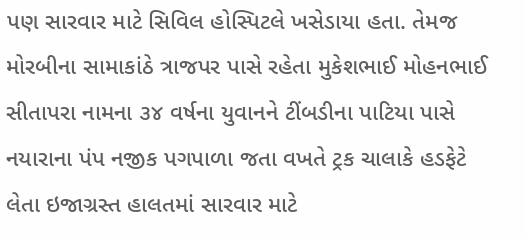પણ સારવાર માટે સિવિલ હોસ્પિટલે ખસેડાયા હતા. તેમજ મોરબીના સામાકાંઠે ત્રાજપર પાસે રહેતા મુકેશભાઈ મોહનભાઈ સીતાપરા નામના ૩૪ વર્ષના યુવાનને ટીંબડીના પાટિયા પાસે નયારાના પંપ નજીક પગપાળા જતા વખતે ટ્રક ચાલાકે હડફેટે લેતા ઇજાગ્રસ્ત હાલતમાં સારવાર માટે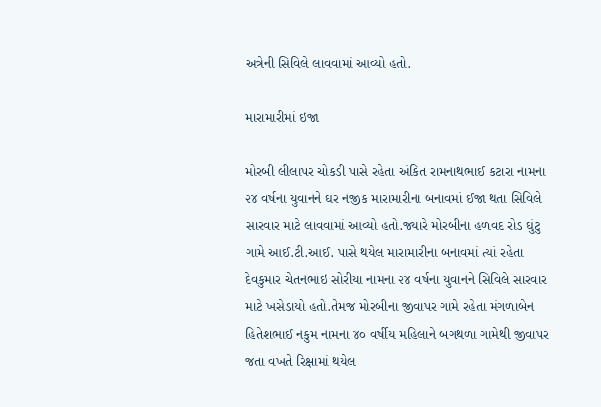અત્રેની સિવિલે લાવવામાં આવ્યો હતો.

મારામારીમાં ઇજા

મોરબી લીલાપર ચોકડી પાસે રહેતા અંકિત રામનાથભાઈ કટારા નામના ૨૪ વર્ષના યુવાનને ઘર નજીક મારામારીના બનાવમાં ઈજા થતા સિવિલે સારવાર માટે લાવવામાં આવ્યો હતો.જ્યારે મોરબીના હળવદ રોડ ઘુંટુ ગામે આઈ.ટી.આઈ. પાસે થયેલ મારામારીના બનાવમાં ત્યાં રહેતા દેવકુમાર ચેતનભાઇ સોરીયા નામના ૨૪ વર્ષના યુવાનને સિવિલે સારવાર માટે ખસેડાયો હતો.તેમજ મોરબીના જીવાપર ગામે રહેતા મંગળાબેન હિતેશભાઈ નકુમ નામના ૪૦ વર્ષીય મહિલાને બગથળા ગામેથી જીવાપર જતા વખતે રિક્ષામાં થયેલ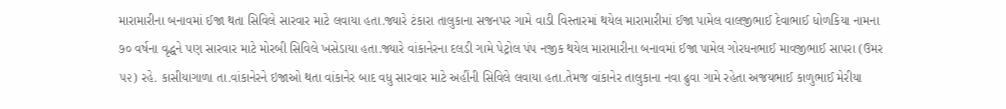મારામારીના બનાવમાં ઈજા થતા સિવિલે સારવાર માટે લવાયા હતા.જ્યારે ટંકારા તાલુકાના સજનપર ગામે વાડી વિસ્તારમાં થયેલ મારામારીમાં ઈજા પામેલ વાલજીભાઈ દેવાભાઈ ધોળકિયા નામના ૭૦ વર્ષના વૃદ્ધને પણ સારવાર માટે મોરબી સિવિલે ખસેડાયા હતા.જ્યારે વાંકાનેરના દલડી ગામે પેટ્રોલ પંપ નજીક થયેલ મારામારીના બનાવમાં ઈજા પામેલ ગોરધનભાઈ માવજીભાઈ સાપરા (ઉમર ૫૨) રહે. કાસીયાગાળા તા.વાંકાનેરને ઇજાઓ થતા વાંકાનેર બાદ વધુ સારવાર માટે અહીંની સિવિલે લવાયા હતા.તેમજ વાંકાનેર તાલુકાના નવા ઢુવા ગામે રહેતા અજયભાઈ કાળુભાઈ મેરીયા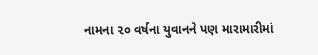નામના ૨૦ વર્ષના યુવાનને પણ મારામારીમાં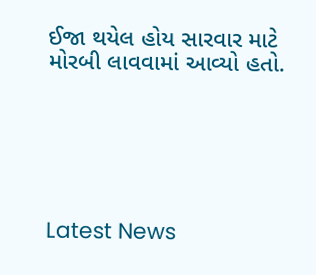ઈજા થયેલ હોય સારવાર માટે મોરબી લાવવામાં આવ્યો હતો.






Latest News